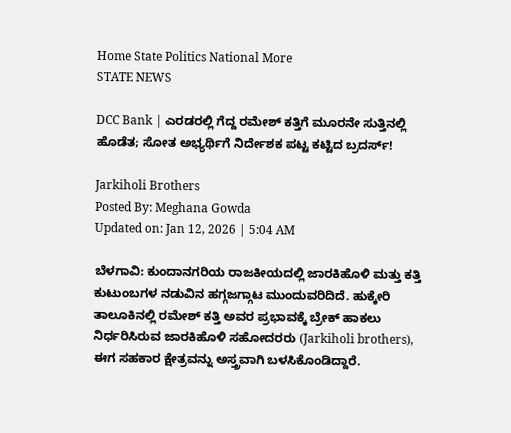Home State Politics National More
STATE NEWS

DCC Bank | ಎರಡರಲ್ಲಿ ಗೆದ್ದ ರಮೇಶ್ ಕತ್ತಿಗೆ ಮೂರನೇ ಸುತ್ತಿನಲ್ಲಿ ಹೊಡೆತ; ಸೋತ ಅಭ್ಯರ್ಥಿಗೆ ನಿರ್ದೇಶಕ ಪಟ್ಟ ಕಟ್ಟಿದ ಬ್ರದರ್ಸ್!

Jarkiholi Brothers
Posted By: Meghana Gowda
Updated on: Jan 12, 2026 | 5:04 AM

ಬೆಳಗಾವಿ: ಕುಂದಾನಗರಿಯ ರಾಜಕೀಯದಲ್ಲಿ ಜಾರಕಿಹೊಳಿ ಮತ್ತು ಕತ್ತಿ ಕುಟುಂಬಗಳ ನಡುವಿನ ಹಗ್ಗಜಗ್ಗಾಟ ಮುಂದುವರಿದಿದೆ. ಹುಕ್ಕೇರಿ ತಾಲೂಕಿನಲ್ಲಿ ರಮೇಶ್ ಕತ್ತಿ ಅವರ ಪ್ರಭಾವಕ್ಕೆ ಬ್ರೇಕ್ ಹಾಕಲು ನಿರ್ಧರಿಸಿರುವ ಜಾರಕಿಹೊಳಿ ಸಹೋದರರು (Jarkiholi brothers), ಈಗ ಸಹಕಾರ ಕ್ಷೇತ್ರವನ್ನು ಅಸ್ತ್ರವಾಗಿ ಬಳಸಿಕೊಂಡಿದ್ದಾರೆ.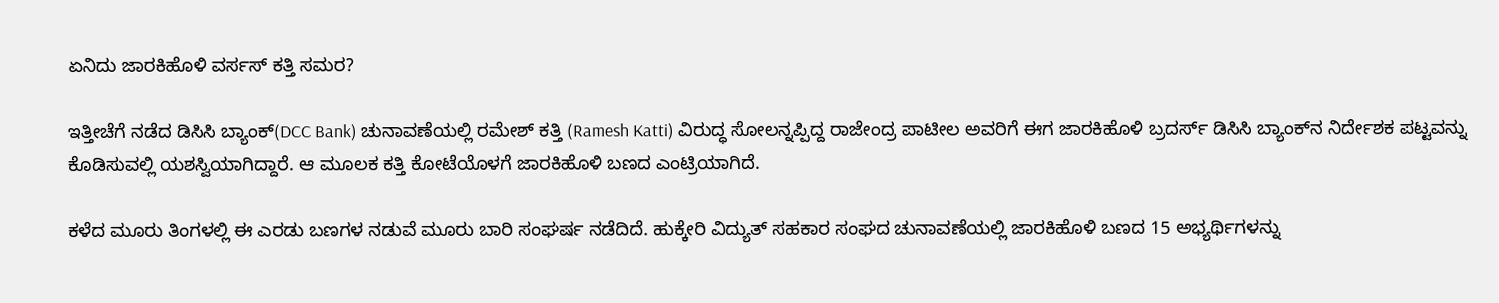ಏನಿದು ಜಾರಕಿಹೊಳಿ ವರ್ಸಸ್ ಕತ್ತಿ ಸಮರ?

ಇತ್ತೀಚೆಗೆ ನಡೆದ ಡಿಸಿಸಿ ಬ್ಯಾಂಕ್(DCC Bank) ಚುನಾವಣೆಯಲ್ಲಿ ರಮೇಶ್ ಕತ್ತಿ (Ramesh Katti) ವಿರುದ್ಧ ಸೋಲನ್ನಪ್ಪಿದ್ದ ರಾಜೇಂದ್ರ ಪಾಟೀಲ ಅವರಿಗೆ ಈಗ ಜಾರಕಿಹೊಳಿ ಬ್ರದರ್ಸ್ ಡಿಸಿಸಿ ಬ್ಯಾಂಕ್‌ನ ನಿರ್ದೇಶಕ ಪಟ್ಟವನ್ನು ಕೊಡಿಸುವಲ್ಲಿ ಯಶಸ್ವಿಯಾಗಿದ್ದಾರೆ. ಆ ಮೂಲಕ ಕತ್ತಿ ಕೋಟೆಯೊಳಗೆ ಜಾರಕಿಹೊಳಿ ಬಣದ ಎಂಟ್ರಿಯಾಗಿದೆ.

ಕಳೆದ ಮೂರು ತಿಂಗಳಲ್ಲಿ ಈ ಎರಡು ಬಣಗಳ ನಡುವೆ ಮೂರು ಬಾರಿ ಸಂಘರ್ಷ ನಡೆದಿದೆ. ಹುಕ್ಕೇರಿ ವಿದ್ಯುತ್ ಸಹಕಾರ ಸಂಘದ ಚುನಾವಣೆಯಲ್ಲಿ ಜಾರಕಿಹೊಳಿ ಬಣದ 15 ಅಭ್ಯರ್ಥಿಗಳನ್ನು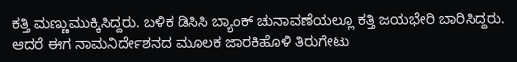ಕತ್ತಿ ಮಣ್ಣುಮುಕ್ಕಿಸಿದ್ದರು. ಬಳಿಕ ಡಿಸಿಸಿ ಬ್ಯಾಂಕ್ ಚುನಾವಣೆಯಲ್ಲೂ ಕತ್ತಿ ಜಯಭೇರಿ ಬಾರಿಸಿದ್ದರು. ಆದರೆ ಈಗ ನಾಮನಿರ್ದೇಶನದ ಮೂಲಕ ಜಾರಕಿಹೊಳಿ ತಿರುಗೇಟು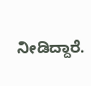ನೀಡಿದ್ದಾರೆ.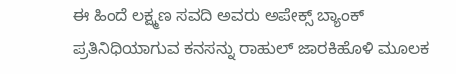ಈ ಹಿಂದೆ ಲಕ್ಷ್ಮಣ ಸವದಿ ಅವರು ಅಪೇಕ್ಸ್ ಬ್ಯಾಂಕ್ ಪ್ರತಿನಿಧಿಯಾಗುವ ಕನಸನ್ನು ರಾಹುಲ್ ಜಾರಕಿಹೊಳಿ ಮೂಲಕ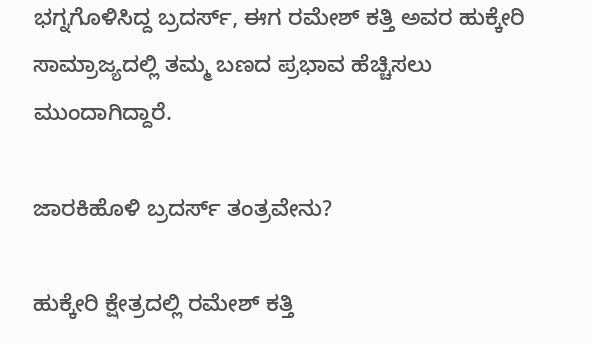ಭಗ್ನಗೊಳಿಸಿದ್ದ ಬ್ರದರ್ಸ್, ಈಗ ರಮೇಶ್ ಕತ್ತಿ ಅವರ ಹುಕ್ಕೇರಿ ಸಾಮ್ರಾಜ್ಯದಲ್ಲಿ ತಮ್ಮ ಬಣದ ಪ್ರಭಾವ ಹೆಚ್ಚಿಸಲು ಮುಂದಾಗಿದ್ದಾರೆ.

ಜಾರಕಿಹೊಳಿ ಬ್ರದರ್ಸ್ ತಂತ್ರವೇನು?

ಹುಕ್ಕೇರಿ ಕ್ಷೇತ್ರದಲ್ಲಿ ರಮೇಶ್ ಕತ್ತಿ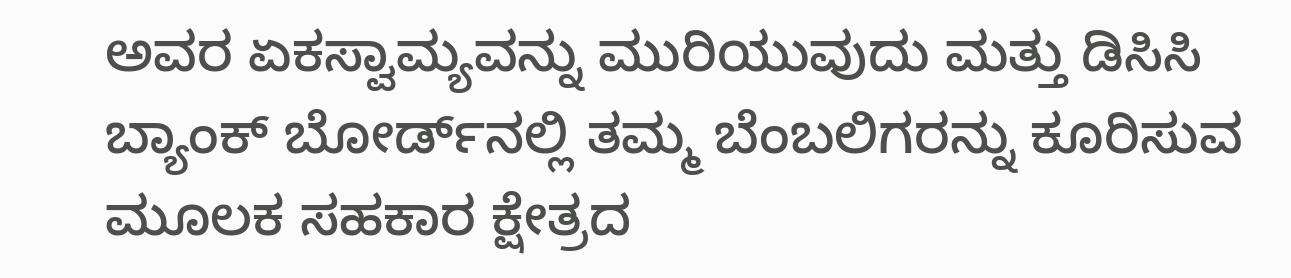ಅವರ ಏಕಸ್ವಾಮ್ಯವನ್ನು ಮುರಿಯುವುದು ಮತ್ತು ಡಿಸಿಸಿ ಬ್ಯಾಂಕ್ ಬೋರ್ಡ್‌ನಲ್ಲಿ ತಮ್ಮ ಬೆಂಬಲಿಗರನ್ನು ಕೂರಿಸುವ ಮೂಲಕ ಸಹಕಾರ ಕ್ಷೇತ್ರದ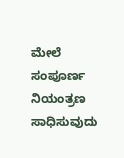ಮೇಲೆ ಸಂಪೂರ್ಣ ನಿಯಂತ್ರಣ ಸಾಧಿಸುವುದು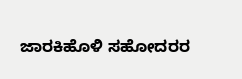ಜಾರಕಿಹೊಳಿ ಸಹೋದರರ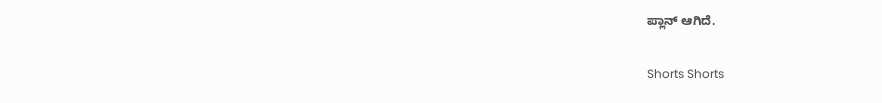ಪ್ಲಾನ್ ಆಗಿದೆ.

Shorts Shorts